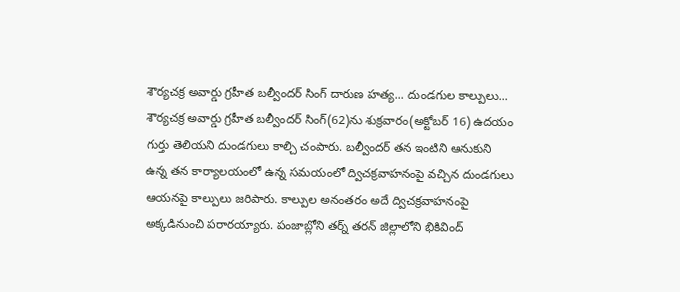శౌర్యచక్ర అవార్డు గ్రహీత బల్వీందర్ సింగ్ దారుణ హత్య... దుండగుల కాల్పులు...
శౌర్యచక్ర అవార్డు గ్రహీత బల్వీందర్ సింగ్(62)ను శుక్రవారం(అక్టోబర్ 16) ఉదయం గుర్తు తెలియని దుండగులు కాల్చి చంపారు. బల్వీందర్ తన ఇంటిని ఆనుకుని ఉన్న తన కార్యాలయంలో ఉన్న సమయంలో ద్విచక్రవాహనంపై వచ్చిన దుండగులు ఆయనపై కాల్పులు జరిపారు. కాల్పుల అనంతరం అదే ద్విచక్రవాహనంపై అక్కడినుంచి పరారయ్యారు. పంజాబ్లోని తర్న్ తరన్ జిల్లాలోని భికివింద్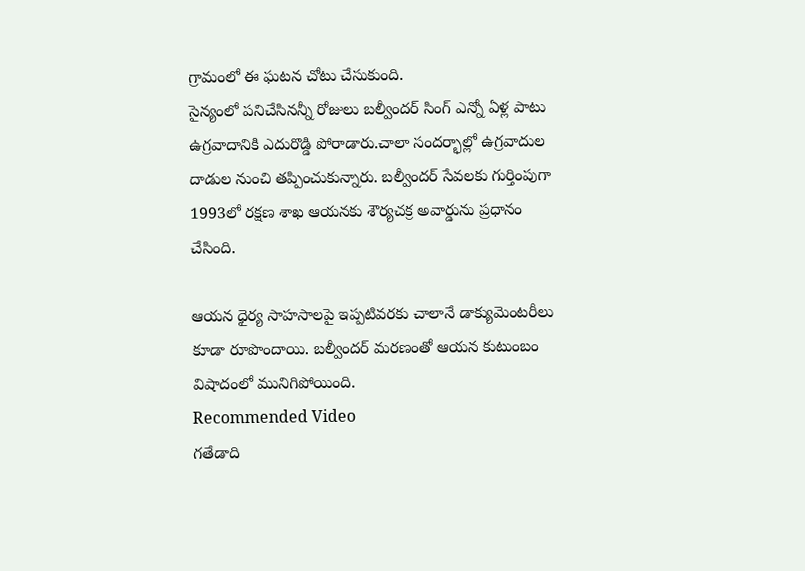గ్రామంలో ఈ ఘటన చోటు చేసుకుంది.
సైన్యంలో పనిచేసినన్నీ రోజులు బల్వీందర్ సింగ్ ఎన్నో ఏళ్ల పాటు ఉగ్రవాదానికి ఎదురొడ్డి పోరాడారు.చాలా సందర్భాల్లో ఉగ్రవాదుల దాడుల నుంచి తప్పించుకున్నారు. బల్వీందర్ సేవలకు గుర్తింపుగా 1993లో రక్షణ శాఖ ఆయనకు శౌర్యచక్ర అవార్డును ప్రధానం చేసింది.

ఆయన ధైర్య సాహసాలపై ఇప్పటివరకు చాలానే డాక్యుమెంటరీలు కూడా రూపొందాయి. బల్వీందర్ మరణంతో ఆయన కుటుంబం విషాదంలో మునిగిపోయింది.
Recommended Video
గతేడాది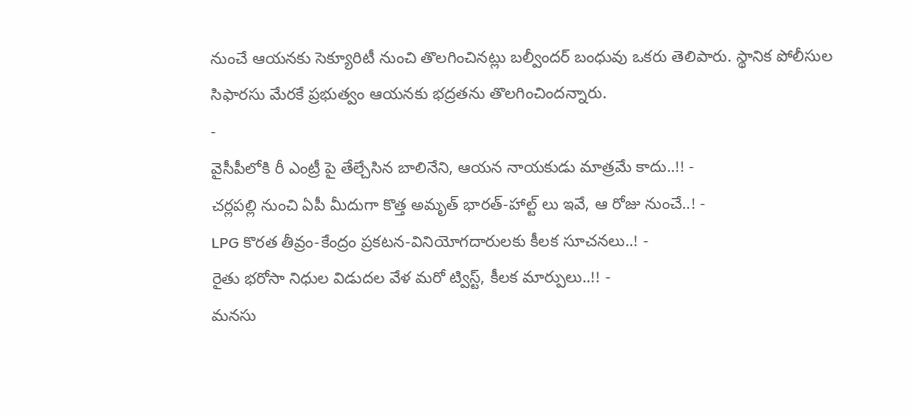నుంచే ఆయనకు సెక్యూరిటీ నుంచి తొలగించినట్లు బల్వీందర్ బంధువు ఒకరు తెలిపారు. స్థానిక పోలీసుల సిఫారసు మేరకే ప్రభుత్వం ఆయనకు భద్రతను తొలగించిందన్నారు.
-
వైసీపీలోకి రీ ఎంట్రీ పై తేల్చేసిన బాలినేని, ఆయన నాయకుడు మాత్రమే కాదు..!! -
చర్లపల్లి నుంచి ఏపీ మీదుగా కొత్త అమృత్ భారత్-హాల్ట్ లు ఇవే, ఆ రోజు నుంచే..! -
LPG కొరత తీవ్రం-కేంద్రం ప్రకటన-వినియోగదారులకు కీలక సూచనలు..! -
రైతు భరోసా నిధుల విడుదల వేళ మరో ట్విస్ట్, కీలక మార్పులు..!! -
మనసు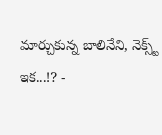మార్చుకున్న బాలినేని, నెక్స్ట్ ఇక...!? -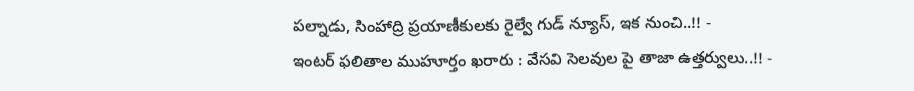పల్నాడు, సింహాద్రి ప్రయాణీకులకు రైల్వే గుడ్ న్యూస్, ఇక నుంచి..!! -
ఇంటర్ ఫలితాల ముహూర్తం ఖరారు : వేసవి సెలవుల పై తాజా ఉత్తర్వులు..!! -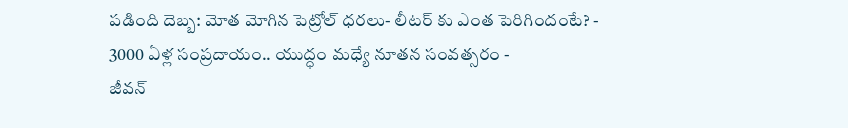పడింది దెబ్బ: మోత మోగిన పెట్రోల్ ధరలు- లీటర్ కు ఎంత పెరిగిందంటే? -
3000 ఏళ్ల సంప్రదాయం.. యుద్ధం మధ్యే నూతన సంవత్సరం -
జీవన్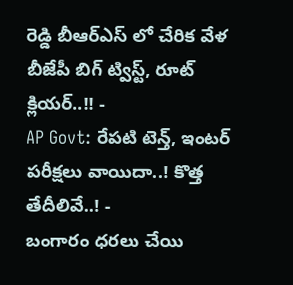రెడ్డి బీఆర్ఎస్ లో చేరిక వేళ బీజేపీ బిగ్ ట్విస్ట్, రూట్ క్లియర్..!! -
AP Govt: రేపటి టెన్త్, ఇంటర్ పరీక్షలు వాయిదా..! కొత్త తేదీలివే..! -
బంగారం ధరలు చేయి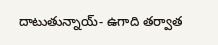దాటుతున్నాయ్- ఉగాది తర్వాత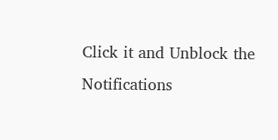Click it and Unblock the Notifications